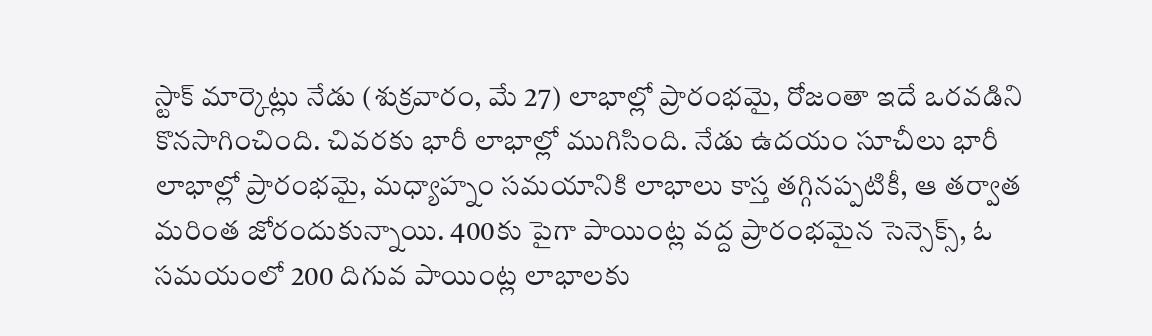స్టాక్ మార్కెట్లు నేడు (శుక్రవారం, మే 27) లాభాల్లో ప్రారంభమై, రోజంతా ఇదే ఒరవడిని కొనసాగించింది. చివరకు భారీ లాభాల్లో ముగిసింది. నేడు ఉదయం సూచీలు భారీ లాభాల్లో ప్రారంభమై, మధ్యాహ్నం సమయానికి లాభాలు కాస్త తగ్గినప్పటికీ, ఆ తర్వాత మరింత జోరందుకున్నాయి. 400కు పైగా పాయింట్ల వద్ద ప్రారంభమైన సెన్సెక్స్, ఓ సమయంలో 200 దిగువ పాయింట్ల లాభాలకు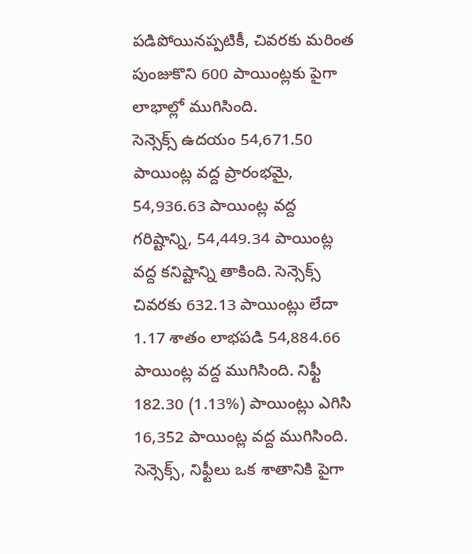పడిపోయినప్పటికీ, చివరకు మరింత పుంజుకొని 600 పాయింట్లకు పైగా లాభాల్లో ముగిసింది.
సెన్సెక్స్ ఉదయం 54,671.50 పాయింట్ల వద్ద ప్రారంభమై, 54,936.63 పాయింట్ల వద్ద గరిష్టాన్ని, 54,449.34 పాయింట్ల వద్ద కనిష్టాన్ని తాకింది. సెన్సెక్స్ చివరకు 632.13 పాయింట్లు లేదా 1.17 శాతం లాభపడి 54,884.66 పాయింట్ల వద్ద ముగిసింది. నిఫ్టీ 182.30 (1.13%) పాయింట్లు ఎగిసి 16,352 పాయింట్ల వద్ద ముగిసింది. సెన్సెక్స్, నిఫ్టీలు ఒక శాతానికి పైగా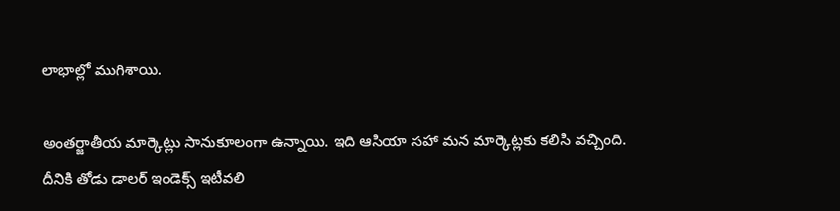లాభాల్లో ముగిశాయి.

అంతర్జాతీయ మార్కెట్లు సానుకూలంగా ఉన్నాయి. ఇది ఆసియా సహా మన మార్కెట్లకు కలిసి వచ్చింది. దీనికి తోడు డాలర్ ఇండెక్స్ ఇటీవలి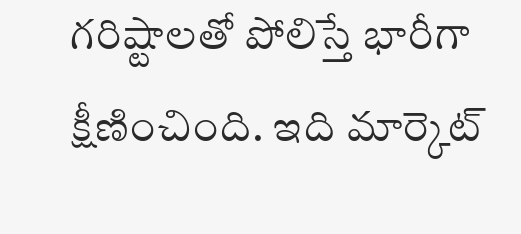గరిష్టాలతో పోలిస్తే భారీగా క్షీణించింది. ఇది మార్కెట్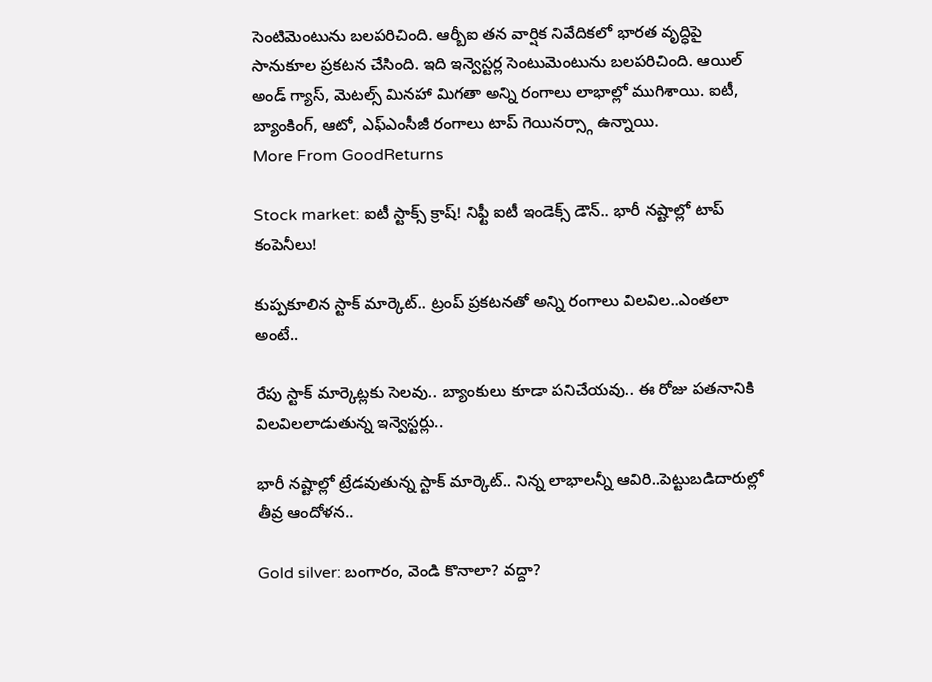సెంటిమెంటును బలపరిచింది. ఆర్బీఐ తన వార్షిక నివేదికలో భారత వృద్ధిపై సానుకూల ప్రకటన చేసింది. ఇది ఇన్వెస్టర్ల సెంటుమెంటును బలపరిచింది. ఆయిల్ అండ్ గ్యాస్, మెటల్స్ మినహా మిగతా అన్ని రంగాలు లాభాల్లో ముగిశాయి. ఐటీ, బ్యాంకింగ్, ఆటో, ఎఫ్ఎంసీజీ రంగాలు టాప్ గెయినర్స్గా ఉన్నాయి.
More From GoodReturns

Stock market: ఐటీ స్టాక్స్ క్రాష్! నిఫ్టీ ఐటీ ఇండెక్స్ డౌన్.. భారీ నష్టాల్లో టాప్ కంపెనీలు!

కుప్పకూలిన స్టాక్ మార్కెట్.. ట్రంప్ ప్రకటనతో అన్ని రంగాలు విలవిల..ఎంతలా అంటే..

రేపు స్టాక్ మార్కెట్లకు సెలవు.. బ్యాంకులు కూడా పనిచేయవు.. ఈ రోజు పతనానికి విలవిలలాడుతున్న ఇన్వెస్టర్లు..

భారీ నష్టాల్లో ట్రేడవుతున్న స్టాక్ మార్కెట్.. నిన్న లాభాలన్నీ ఆవిరి..పెట్టుబడిదారుల్లో తీవ్ర ఆందోళన..

Gold silver: బంగారం, వెండి కొనాలా? వద్దా?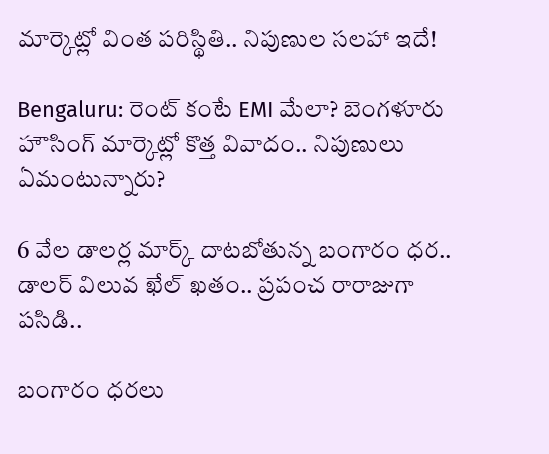మార్కెట్లో వింత పరిస్థితి.. నిపుణుల సలహా ఇదే!

Bengaluru: రెంట్ కంటే EMI మేలా? బెంగళూరు హౌసింగ్ మార్కెట్లో కొత్త వివాదం.. నిపుణులు ఏమంటున్నారు?

6 వేల డాలర్ల మార్క్ దాటబోతున్న బంగారం ధర.. డాలర్ విలువ ఖేల్ ఖతం.. ప్రపంచ రారాజుగా పసిడి..

బంగారం ధరలు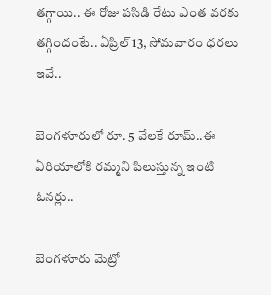తగ్గాయి.. ఈ రోజు పసిడి రేటు ఎంత వరకు తగ్గిందంటే.. ఏప్రిల్ 13, సోమవారం ధరలు ఇవే..

బెంగళూరులో రూ. 5 వేలకే రూమ్..ఈ ఏరియాలోకి రమ్మని పిలుస్తున్న ఇంటి ఓనర్లు..

బెంగళూరు మెట్రో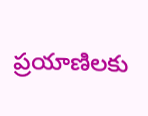ప్రయాణిలకు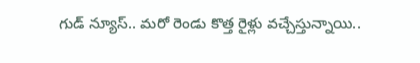గుడ్ న్యూస్.. మరో రెండు కొత్త రైళ్లు వచ్చేస్తున్నాయి..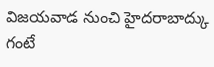విజయవాడ నుంచి హైదరాబాద్కు గంటే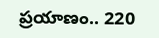ప్రయాణం.. 220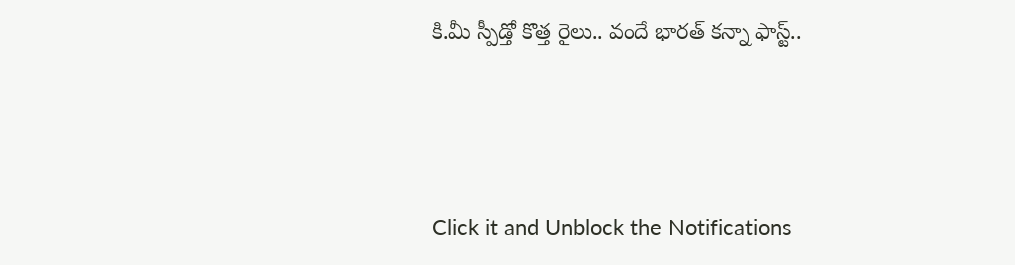కి.మీ స్పీడ్తో కొత్త రైలు.. వందే భారత్ కన్నా ఫాస్ట్..



Click it and Unblock the Notifications